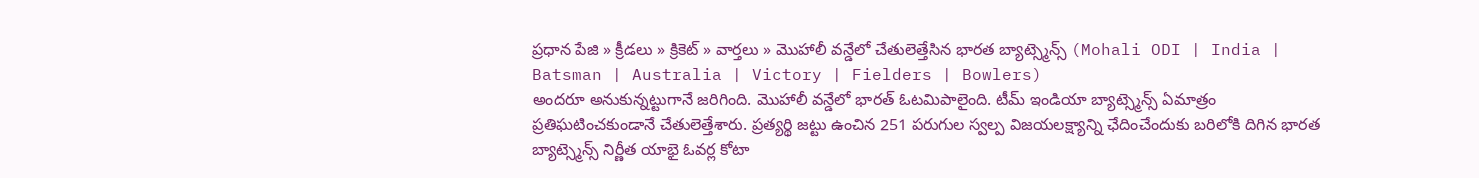ప్రధాన పేజి » క్రీడలు » క్రికెట్ » వార్తలు » మొహాలీ వన్డేలో చేతులెత్తేసిన భారత బ్యాట్స్మెన్స్ (Mohali ODI | India | Batsman | Australia | Victory | Fielders | Bowlers)
అందరూ అనుకున్నట్టుగానే జరిగింది. మొహాలీ వన్డేలో భారత్ ఓటమిపాలైంది. టీమ్ ఇండియా బ్యాట్స్మెన్స్ ఏమాత్రం ప్రతిఘటించకుండానే చేతులెత్తేశారు. ప్రత్యర్థి జట్టు ఉంచిన 251 పరుగుల స్వల్ప విజయలక్ష్యాన్ని ఛేదించేందుకు బరిలోకి దిగిన భారత బ్యాట్స్మెన్స్ నిర్ణీత యాభై ఓవర్ల కోటా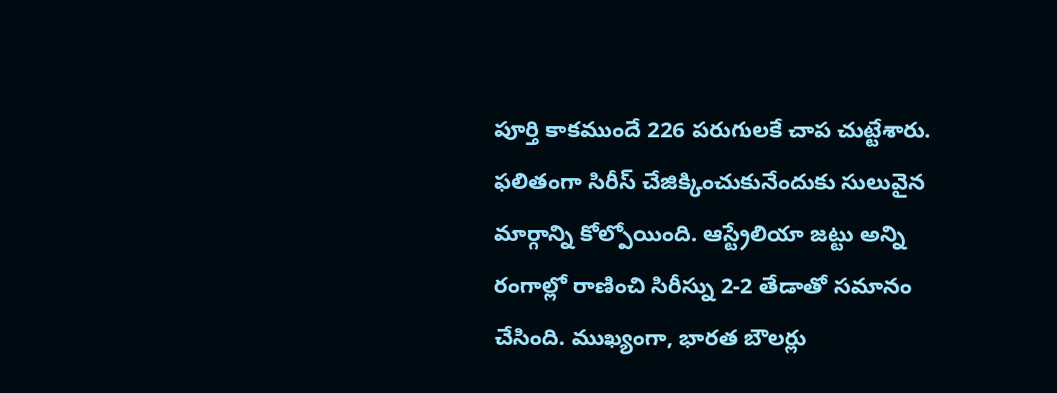పూర్తి కాకముందే 226 పరుగులకే చాప చుట్టేశారు.
ఫలితంగా సిరీస్ చేజిక్కించుకునేందుకు సులువైన మార్గాన్ని కోల్పోయింది. ఆస్ట్రేలియా జట్టు అన్ని రంగాల్లో రాణించి సిరీస్ను 2-2 తేడాతో సమానం చేసింది. ముఖ్యంగా, భారత బౌలర్లు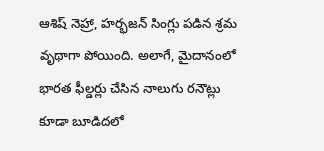ఆశిష్ నెహ్రా, హర్భజన్ సింగ్లు పడిన శ్రమ వృథాగా పోయింది. అలాగే, మైదానంలో భారత ఫీల్డర్లు చేసిన నాలుగు రనౌట్లు కూడా బూడిదలో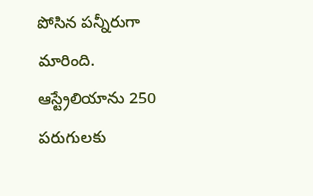పోసిన పన్నీరుగా మారింది.
ఆస్ట్రేలియాను 250 పరుగులకు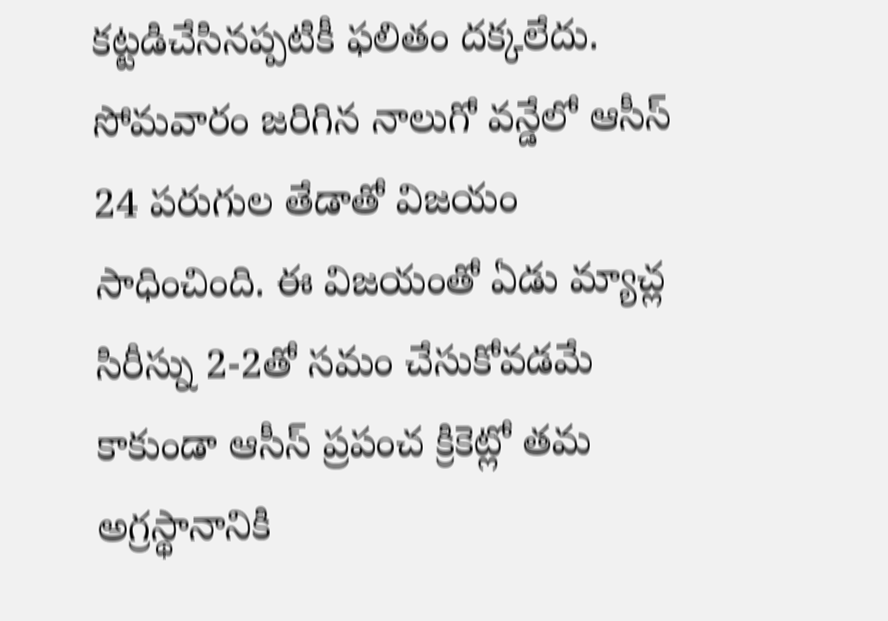కట్టడిచేసినప్పటికీ ఫలితం దక్కలేదు. సోమవారం జరిగిన నాలుగో వన్డేలో ఆసీస్ 24 పరుగుల తేడాతో విజయం సాధించింది. ఈ విజయంతో ఏడు మ్యాచ్ల సిరీస్ను 2-2తో సమం చేసుకోవడమే కాకుండా ఆసీస్ ప్రపంచ క్రికెట్లో తమ అగ్రస్థానానికి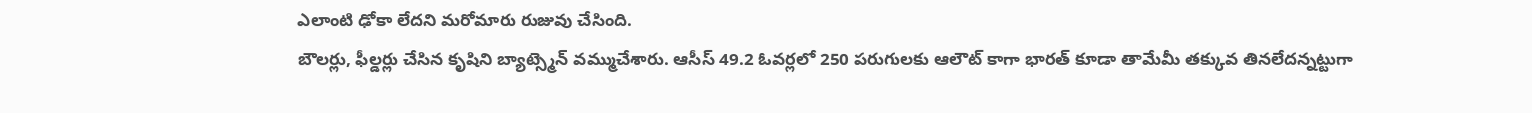ఎలాంటి ఢోకా లేదని మరోమారు రుజువు చేసింది.
బౌలర్లు, ఫీల్డర్లు చేసిన కృషిని బ్యాట్స్మెన్ వమ్ముచేశారు. ఆసీస్ 49.2 ఓవర్లలో 250 పరుగులకు ఆలౌట్ కాగా భారత్ కూడా తామేమీ తక్కువ తినలేదన్నట్టుగా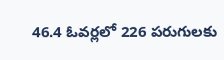46.4 ఓవర్లలో 226 పరుగులకు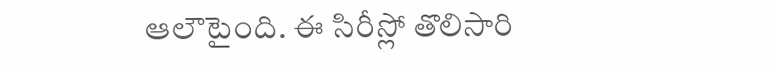ఆలౌటైంది. ఈ సిరీస్లో తొలిసారి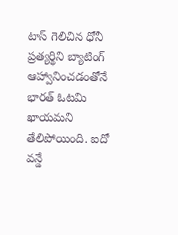టాస్ గెలిచిన ధోనీ ప్రత్యర్థిని బ్యాటింగ్ ఆహ్వానించడంతోనే భారత్ ఓటమి ఖాయమని తేలిపోయింది. ఐదో వన్డే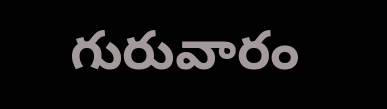గురువారం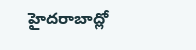హైదరాబాద్లో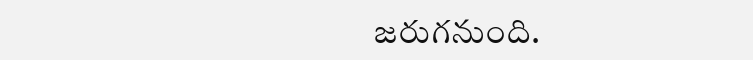జరుగనుంది.